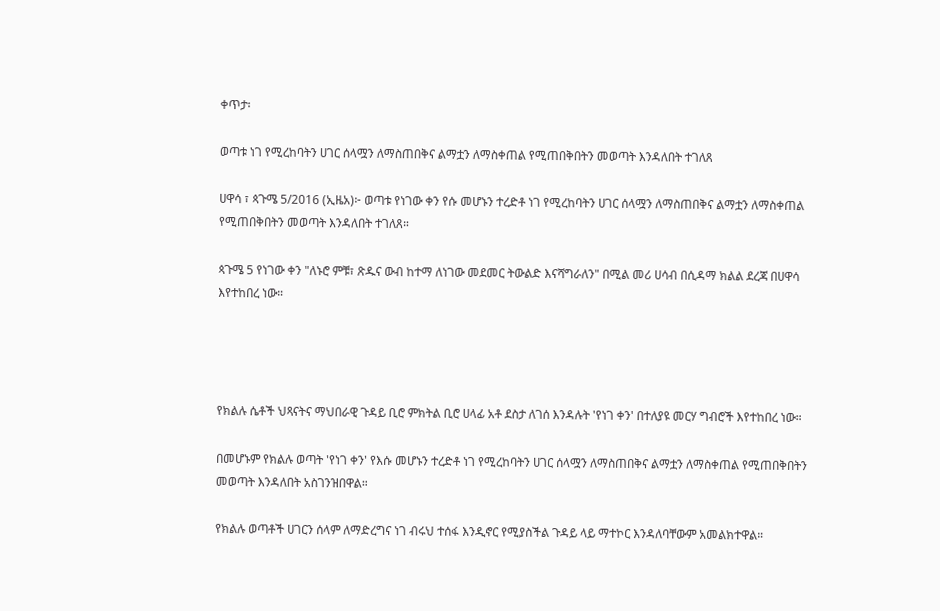ቀጥታ፡

ወጣቱ ነገ የሚረከባትን ሀገር ሰላሟን ለማስጠበቅና ልማቷን ለማስቀጠል የሚጠበቅበትን መወጣት እንዳለበት ተገለጸ

ሀዋሳ ፣ ጳጉሜ 5/2016 (ኢዜአ)፦ ወጣቱ የነገው ቀን የሱ መሆኑን ተረድቶ ነገ የሚረከባትን ሀገር ሰላሟን ለማስጠበቅና ልማቷን ለማስቀጠል የሚጠበቅበትን መወጣት እንዳለበት ተገለጸ።

ጳጉሜ 5 የነገው ቀን "ለኑሮ ምቹ፣ ጽዱና ውብ ከተማ ለነገው መደመር ትውልድ እናሻግራለን" በሚል መሪ ሀሳብ በሲዳማ ክልል ደረጃ በሀዋሳ እየተከበረ ነው።




የክልሉ ሴቶች ህጻናትና ማህበራዊ ጉዳይ ቢሮ ምክትል ቢሮ ሀላፊ አቶ ደስታ ለገሰ እንዳሉት 'የነገ ቀን' በተለያዩ መርሃ ግብሮች እየተከበረ ነው።

በመሆኑም የክልሉ ወጣት 'የነገ ቀን' የእሱ መሆኑን ተረድቶ ነገ የሚረከባትን ሀገር ሰላሟን ለማስጠበቅና ልማቷን ለማስቀጠል የሚጠበቅበትን መወጣት እንዳለበት አስገንዝበዋል።

የክልሉ ወጣቶች ሀገርን ሰላም ለማድረግና ነገ ብሩህ ተሰፋ እንዲኖር የሚያስችል ጉዳይ ላይ ማተኮር እንዳለባቸውም አመልክተዋል።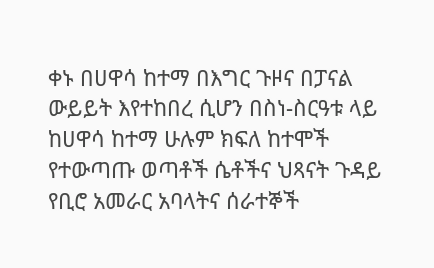ቀኑ በሀዋሳ ከተማ በእግር ጉዞና በፓናል ውይይት እየተከበረ ሲሆን በስነ-ስርዓቱ ላይ ከሀዋሳ ከተማ ሁሉም ክፍለ ከተሞች የተውጣጡ ወጣቶች ሴቶችና ህጻናት ጉዳይ የቢሮ አመራር አባላትና ሰራተኞች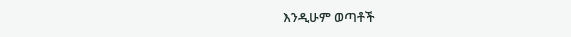እንዲሁም ወጣቶች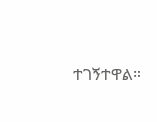ተገኝተዋል።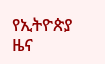የኢትዮጵያ ዜና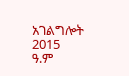አገልግሎት
2015
ዓ.ም